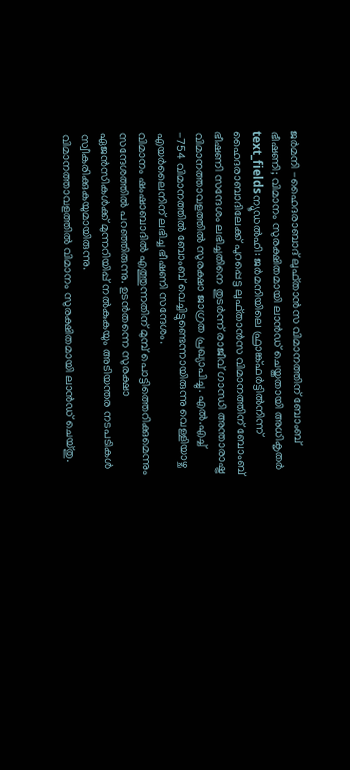ജർമനി -ഹൈദരാബാദ് ലുഫ്താൻസ വിമാനത്തിന് ബോംബ് ഭീഷണി; വിമാനം സുരക്ഷിതമായി ലാൻഡ് ചെയ്തതായി അധികൃതർ
text_fieldsന്യൂഡൽഹി: ജർമനിയിലെ ഫ്രാങ്ക്ഫർട്ടിൽനിന്ന് ഹൈദരാബാദിലേക്ക് പുറപ്പെട്ട ലുഫ്താൻസ വിമാനത്തിന് ബോംബ് ഭീഷണി സന്ദേശം ലഭിച്ചതിനെ തുടർന്ന് രാജീവ് ഗാന്ധി അന്താരാഷ്ട്ര വിമാനത്താവളത്തിൽ സുരക്ഷാ ജാഗ്രത പ്രഖ്യാപിച്ചു. എൽ.എച്ച് -754 വിമാനത്തിൽ ബോംബ് വെച്ചിട്ടുണ്ടെന്നായിരുന്നു വെള്ളിയാഴ്ച എയർലൈനിന് ലഭിച്ച ഭീഷണി സന്ദേശം.
വിമാനം ഷംഷാബാദിൽ എത്തുന്നതിന് മുമ്പ് പൊട്ടിത്തെറിക്കുമെന്നും സന്ദേശത്തിൽ പറഞ്ഞിരുന്നു. ഉടൻതന്നെ സുരക്ഷാ ഏജൻസികൾക്ക് മുന്നറിയിപ്പ് നൽകുകയും അടിയന്തര നടപടികൾ സ്വീകരിക്കുകയുമായിരുന്നു.
വിമാനത്താവളത്തിൽ വിമാനം സുരക്ഷിതമായി ലാൻഡ് ചെയ്തു.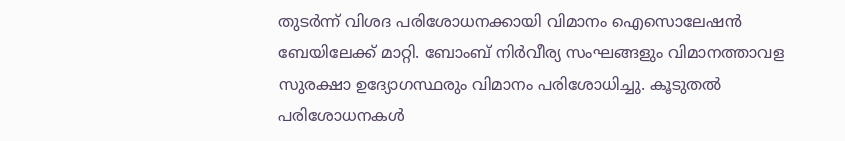തുടർന്ന് വിശദ പരിശോധനക്കായി വിമാനം ഐസൊലേഷൻ ബേയിലേക്ക് മാറ്റി. ബോംബ് നിർവീര്യ സംഘങ്ങളും വിമാനത്താവള സുരക്ഷാ ഉദ്യോഗസ്ഥരും വിമാനം പരിശോധിച്ചു. കൂടുതൽ പരിശോധനകൾ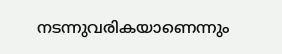നടന്നുവരികയാണെന്നും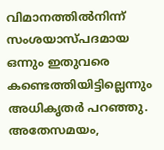വിമാനത്തിൽനിന്ന് സംശയാസ്പദമായ ഒന്നും ഇതുവരെ കണ്ടെത്തിയിട്ടില്ലെന്നും അധികൃതർ പറഞ്ഞു.
അതേസമയം,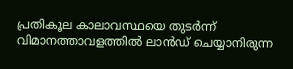പ്രതികൂല കാലാവസ്ഥയെ തുടർന്ന് വിമാനത്താവളത്തിൽ ലാൻഡ് ചെയ്യാനിരുന്ന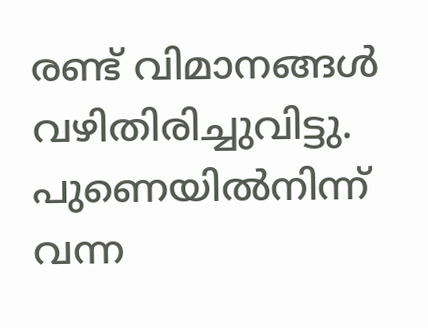രണ്ട് വിമാനങ്ങൾ വഴിതിരിച്ചുവിട്ടു. പുണെയിൽനിന്ന് വന്ന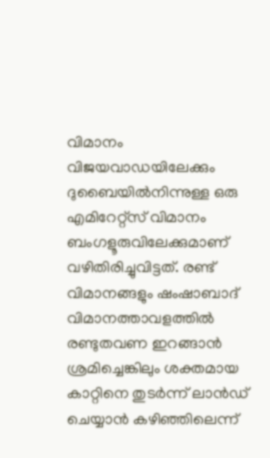വിമാനം വിജയവാഡയിലേക്കും ദുബൈയിൽനിന്നുള്ള ഒരു എമിറേറ്റ്സ് വിമാനം ബംഗളൂരുവിലേക്കുമാണ് വഴിതിരിച്ചുവിട്ടത്. രണ്ട് വിമാനങ്ങളും ഷംഷാബാദ് വിമാനത്താവളത്തിൽ രണ്ടുതവണ ഇറങ്ങാൻ ശ്രമിച്ചെങ്കിലും ശക്തമായ കാറ്റിനെ തുടർന്ന് ലാൻഡ് ചെയ്യാൻ കഴിഞ്ഞിലെന്ന്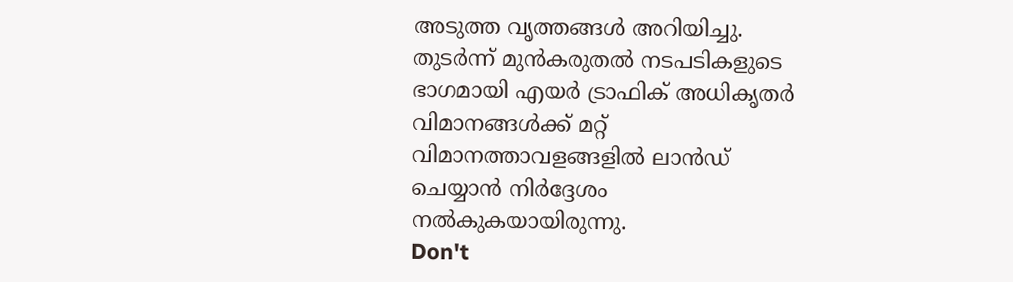അടുത്ത വൃത്തങ്ങൾ അറിയിച്ചു. തുടർന്ന് മുൻകരുതൽ നടപടികളുടെ ഭാഗമായി എയർ ട്രാഫിക് അധികൃതർ വിമാനങ്ങൾക്ക് മറ്റ് വിമാനത്താവളങ്ങളിൽ ലാൻഡ് ചെയ്യാൻ നിർദ്ദേശം നൽകുകയായിരുന്നു.
Don't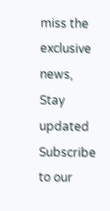miss the exclusive news, Stay updated
Subscribe to our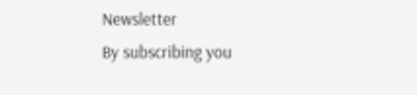Newsletter
By subscribing you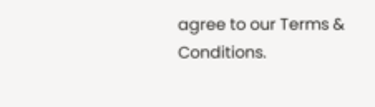agree to our Terms & Conditions.